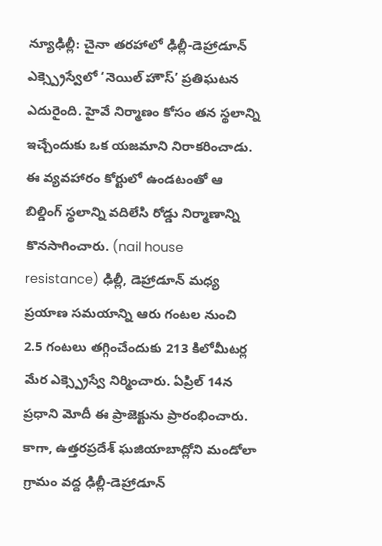న్యూఢిల్లీ: చైనా తరహాలో ఢిల్లీ-డెహ్రాడూన్ ఎక్స్ప్రెస్వేలో ‘నెయిల్ హౌస్’ ప్రతిఘటన ఎదురైంది. హైవే నిర్మాణం కోసం తన స్థలాన్ని ఇచ్చేందుకు ఒక యజమాని నిరాకరించాడు. ఈ వ్యవహారం కోర్టులో ఉండటంతో ఆ బిల్డింగ్ స్థలాన్ని వదిలేసి రోడ్డు నిర్మాణాన్ని కొనసాగించారు. (nail house resistance) ఢిల్లీ, డెహ్రాడూన్ మధ్య ప్రయాణ సమయాన్ని ఆరు గంటల నుంచి 2.5 గంటలు తగ్గించేందుకు 213 కిలోమీటర్ల మేర ఎక్స్ప్రెస్వే నిర్మించారు. ఏప్రిల్ 14న ప్రధాని మోదీ ఈ ప్రాజెక్టును ప్రారంభించారు.
కాగా, ఉత్తరప్రదేశ్ ఘజియాబాద్లోని మండోలా గ్రామం వద్ద ఢిల్లీ-డెహ్రాడూన్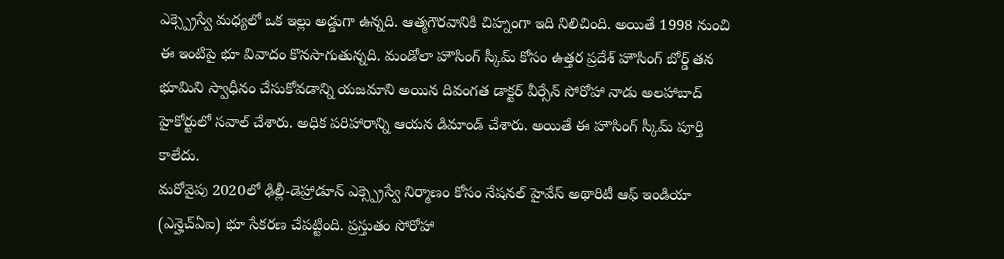ఎక్స్ప్రెస్వే మధ్యలో ఒక ఇల్లు అడ్డుగా ఉన్నది. ఆత్మగౌరవానికి చిహ్నంగా ఇది నిలిచింది. అయితే 1998 నుంచి ఈ ఇంటిపై భూ వివాదం కొనసాగుతున్నది. మండోలా హౌసింగ్ స్కీమ్ కోసం ఉత్తర ప్రదేశ్ హౌసింగ్ బోర్డ్ తన భూమిని స్వాధీనం చేసుకోవడాన్ని యజమాని అయిన దివంగత డాక్టర్ వీర్సేన్ సోరోహా నాడు అలహాబాద్ హైకోర్టులో సవాల్ చేశారు. అధిక పరిహారాన్ని ఆయన డిమాండ్ చేశారు. అయితే ఈ హౌసింగ్ స్కీమ్ పూర్తి కాలేదు.
మరోవైపు 2020లో ఢిల్లీ-డెహ్రాడూన్ ఎక్స్ప్రెస్వే నిర్మాణం కోసం నేషనల్ హైవేస్ అథారిటీ ఆఫ్ ఇండియా (ఎన్హెచ్ఏఐ) భూ సేకరణ చేపట్టింది. ప్రస్తుతం సోరోహా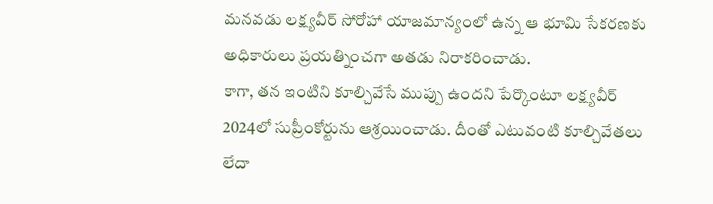మనవడు లక్ష్యవీర్ సోరోహా యాజమాన్యంలో ఉన్న ఆ భూమి సేకరణకు అధికారులు ప్రయత్నించగా అతడు నిరాకరించాడు.
కాగా, తన ఇంటిని కూల్చివేసే ముప్పు ఉందని పేర్కొంటూ లక్ష్యవీర్ 2024లో సుప్రీంకోర్టును ఆశ్రయించాడు. దీంతో ఎటువంటి కూల్చివేతలు లేదా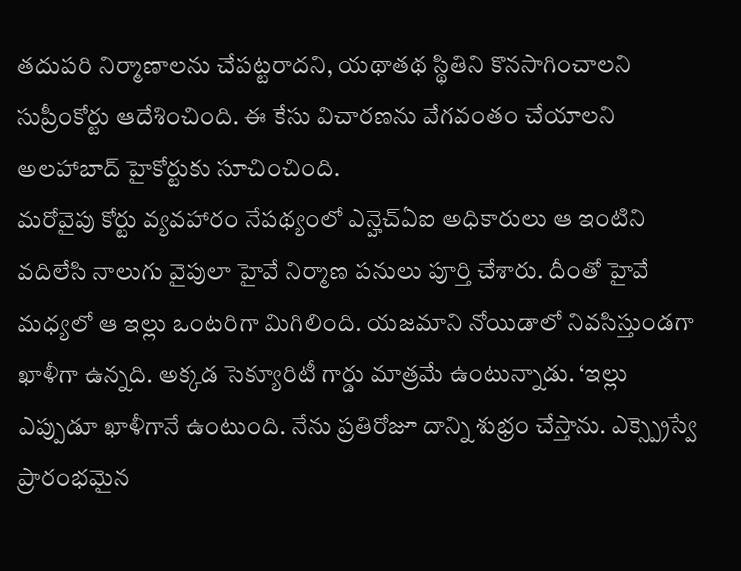తదుపరి నిర్మాణాలను చేపట్టరాదని, యథాతథ స్థితిని కొనసాగించాలని సుప్రీంకోర్టు ఆదేశించింది. ఈ కేసు విచారణను వేగవంతం చేయాలని అలహాబాద్ హైకోర్టుకు సూచించింది.
మరోవైపు కోర్టు వ్యవహారం నేపథ్యంలో ఎన్హెచ్ఏఐ అధికారులు ఆ ఇంటిని వదిలేసి నాలుగు వైపులా హైవే నిర్మాణ పనులు పూర్తి చేశారు. దీంతో హైవే మధ్యలో ఆ ఇల్లు ఒంటరిగా మిగిలింది. యజమాని నోయిడాలో నివసిస్తుండగా ఖాళీగా ఉన్నది. అక్కడ సెక్యూరిటీ గార్డు మాత్రమే ఉంటున్నాడు. ‘ఇల్లు ఎప్పుడూ ఖాళీగానే ఉంటుంది. నేను ప్రతిరోజూ దాన్ని శుభ్రం చేస్తాను. ఎక్స్ప్రెస్వే ప్రారంభమైన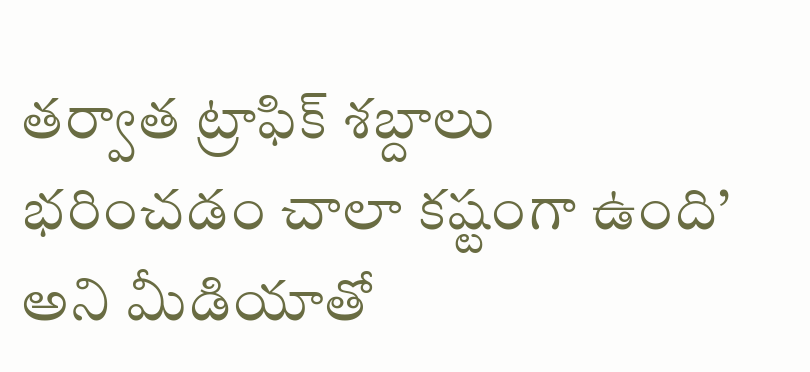తర్వాత ట్రాఫిక్ శబ్దాలు భరించడం చాలా కష్టంగా ఉంది’ అని మీడియాతో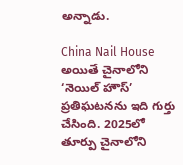అన్నాడు.

China Nail House
అయితే చైనాలోని ‘నెయిల్ హౌస్’ ప్రతిఘటనను ఇది గుర్తు చేసింది. 2025లో తూర్పు చైనాలోని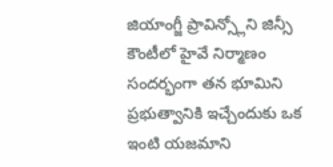జియాంగ్జీ ప్రావిన్స్లోని జిన్సీ కౌంటీలో హైవే నిర్మాణం సందర్భంగా తన భూమిని ప్రభుత్వానికి ఇచ్చేందుకు ఒక ఇంటి యజమాని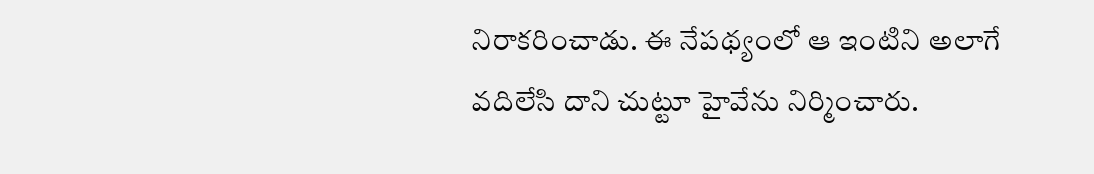నిరాకరించాడు. ఈ నేపథ్యంలో ఆ ఇంటిని అలాగే వదిలేసి దాని చుట్టూ హైవేను నిర్మించారు.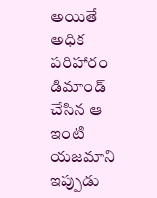అయితే అధిక పరిహారం డిమాండ్ చేసిన ఆ ఇంటి యజమాని ఇప్పుడు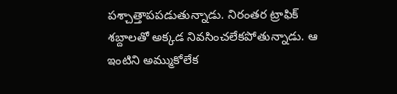పశ్చాత్తాపపడుతున్నాడు. నిరంతర ట్రాఫిక్ శబ్దాలతో అక్కడ నివసించలేకపోతున్నాడు. ఆ ఇంటిని అమ్ముకోలేక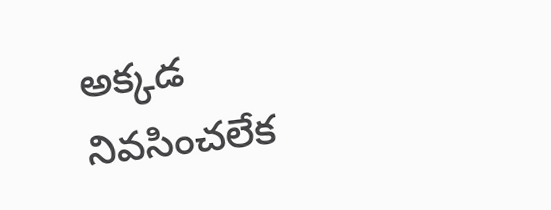అక్కడ నివసించలేక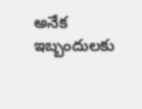అనేక ఇబ్బందులకు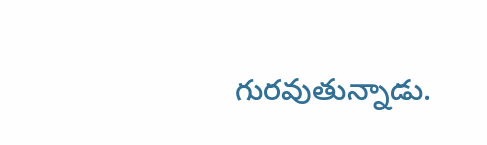గురవుతున్నాడు.